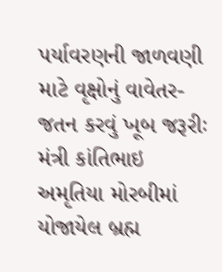પર્યાવરણની જાળવણી માટે વૃક્ષોનું વાવેતર-જતન કરવું ખૂબ જરૂરીઃ મંત્રી કાંતિભાઇ અમૃતિયા મોરબીમાં યોજાયેલ બ્રહ્મ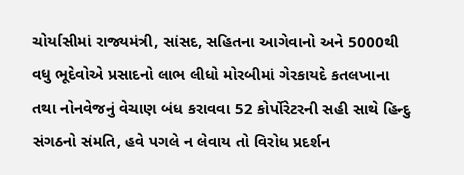ચોર્યાસીમાં રાજ્યમંત્રી, સાંસદ, સહિતના આગેવાનો અને 5000થી વધુ ભૂદેવોએ પ્રસાદનો લાભ લીધો મોરબીમાં ગેરકાયદે કતલખાના તથા નોનવેજનું વેચાણ બંધ કરાવવા 52 કોર્પોરેટરની સહી સાથે હિન્દુ સંગઠનો સંમતિ, હવે પગલે ન લેવાય તો વિરોધ પ્રદર્શન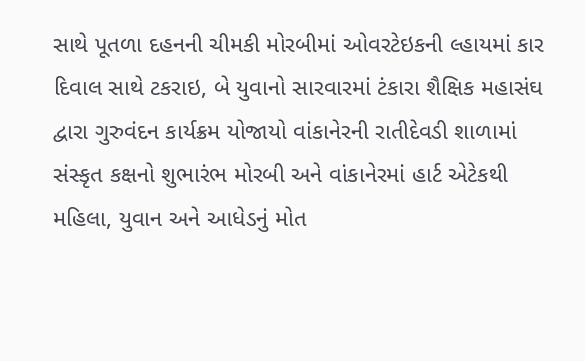સાથે પૂતળા દહનની ચીમકી મોરબીમાં ઓવરટેઇકની લ્હાયમાં કાર દિવાલ સાથે ટકરાઇ, બે યુવાનો સારવારમાં ટંકારા શૈક્ષિક મહાસંઘ દ્વારા ગુરુવંદન કાર્યક્રમ યોજાયો વાંકાનેરની રાતીદેવડી શાળામાં સંસ્કૃત કક્ષનો શુભારંભ મોરબી અને વાંકાનેરમાં હાર્ટ એટેકથી મહિલા, યુવાન અને આધેડનું મોત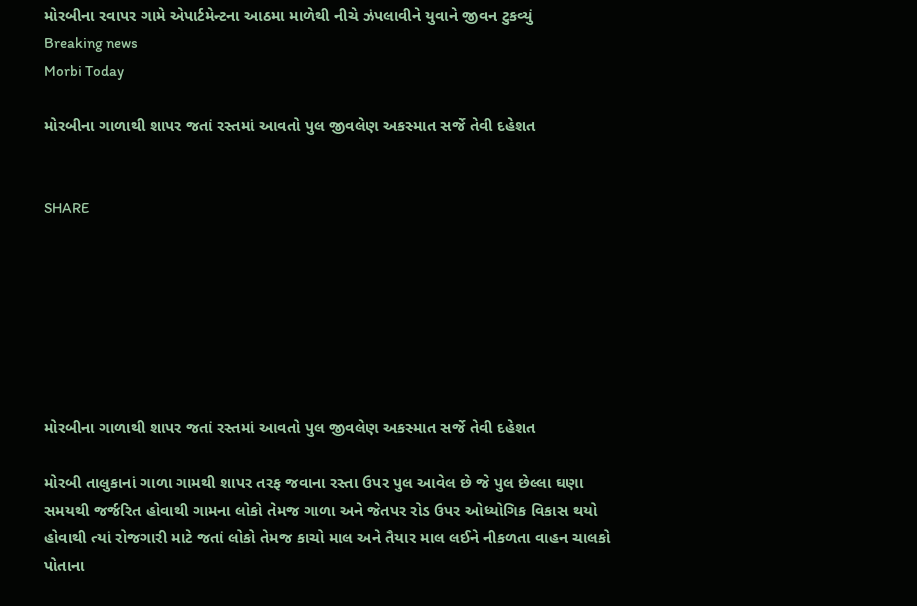મોરબીના રવાપર ગામે એપાર્ટમેન્ટના આઠમા માળેથી નીચે ઝંપલાવીને યુવાને જીવન ટુકવ્યું
Breaking news
Morbi Today

મોરબીના ગાળાથી શાપર જતાં રસ્તમાં આવતો પુલ જીવલેણ અકસ્માત સર્જે તેવી દહેશત


SHARE







મોરબીના ગાળાથી શાપર જતાં રસ્તમાં આવતો પુલ જીવલેણ અકસ્માત સર્જે તેવી દહેશત

મોરબી તાલુકાનાં ગાળા ગામથી શાપર તરફ જવાના રસ્તા ઉપર પુલ આવેલ છે જે પુલ છેલ્લા ઘણા સમયથી જર્જરિત હોવાથી ગામના લોકો તેમજ ગાળા અને જેતપર રોડ ઉપર ઓધ્યોગિક વિકાસ થયો હોવાથી ત્યાં રોજગારી માટે જતાં લોકો તેમજ કાચો માલ અને તૈયાર માલ લઈને નીકળતા વાહન ચાલકો પોતાના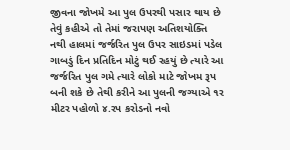જીવના જોખમે આ પુલ ઉપરથી પસાર થાય છે તેવું કહીએ તો તેમાં જરાપણ અતિશયોક્તિ નથી હાલમાં જર્જરિત પુલ ઉપર સાઇડમાં પડેલ ગાબડું દિન પ્રતિદિન મોટું થઈ રહયું છે ત્યારે આ જર્જરિત પુલ ગમે ત્યારે લોકો માટે જોખમ રૂપ બની શકે છે તેથી કરીને આ પુલની જગ્યાએ ૧ર મીટર પહોળો ૪.રપ કરોડનો નવો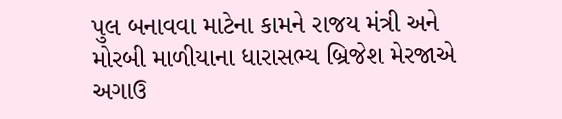પુલ બનાવવા માટેના કામને રાજય મંત્રી અને મોરબી માળીયાના ધારાસભ્ય બ્રિજેશ મેરજાએ અગાઉ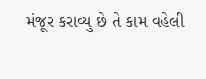મંજૂર કરાવ્યુ છે તે કામ વહેલી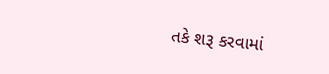તકે શરૂ કરવામાં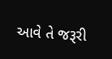આવે તે જરૂરી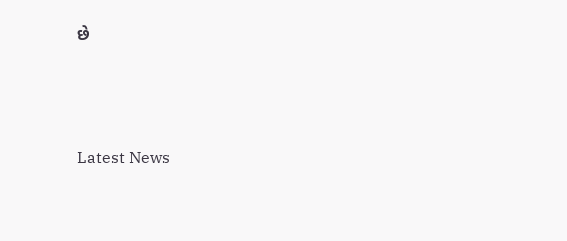છે






Latest News